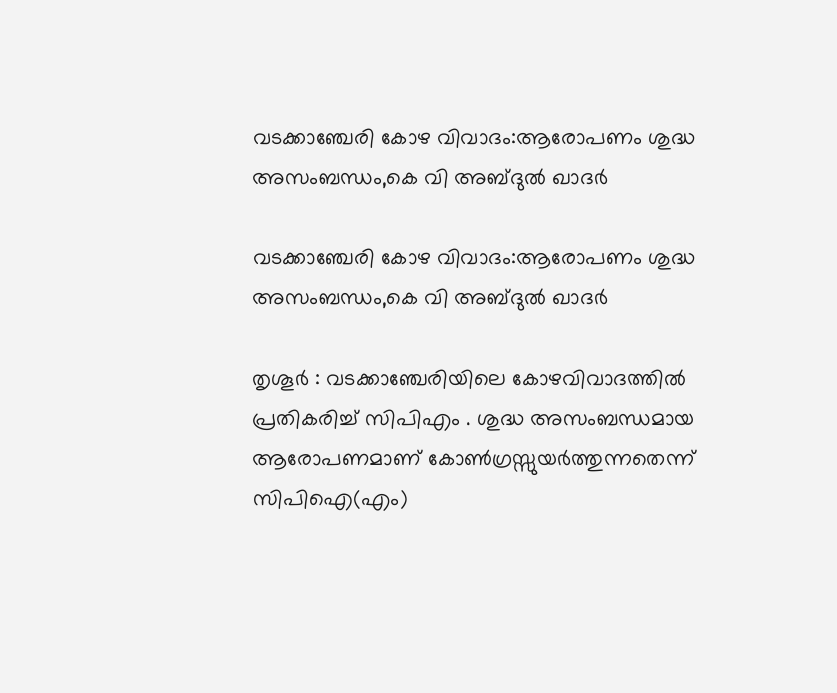വടക്കാഞ്ചേരി കോഴ വിവാദം:ആരോപണം ശുദ്ധ അസംബന്ധം,കെ വി അബ്ദുല്‍ ഖാദര്‍

വടക്കാഞ്ചേരി കോഴ വിവാദം:ആരോപണം ശുദ്ധ അസംബന്ധം,കെ വി അബ്ദുല്‍ ഖാദര്‍

തൃശൂര്‍ : വടക്കാഞ്ചേരിയിലെ കോഴവിവാദത്തിൽ പ്രതികരിച്ച്‌ സിപിഎം . ശുദ്ധ അസംബന്ധമായ ആരോപണമാണ് കോൺഗ്രസ്സുയർത്തുന്നതെന്ന്  സിപിഐ(എം)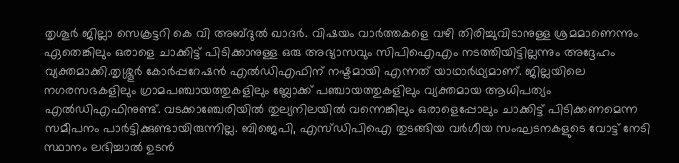തൃശൂര്‍ ജില്ലാ സെക്രട്ടറി കെ വി അബ്ദുല്‍ ഖാദര്‍. വിഷയം വാര്‍ത്തകളെ വഴി തിരിച്ചുവിടാനുള്ള ശ്രമമാണെന്നും ഏതെങ്കിലും ഒരാളെ ചാക്കിട്ട് പിടിക്കാനുള്ള ഒരു അഭ്യാസവും സിപിഐഎം നടത്തിയിട്ടില്ലന്നും അദ്ദേഹം വ്യക്തമാക്കി.തൃശ്ശൂര്‍ കോര്‍പ്പറേഷന്‍ എല്‍ഡിഎഫിന് നഷ്ടമായി എന്നത് യാഥാര്‍ഥ്യമാണ്. ജില്ലയിലെ നഗരസഭകളിലും ഗ്രാമപഞ്ചായത്തുകളിലും ബ്ലോക്ക് പഞ്ചായത്തുകളിലും വ്യക്തമായ ആധിപത്യം എല്‍ഡിഎഫിനുണ്ട്. വടക്കാഞ്ചേരിയില്‍ തുല്യനിലയില്‍ വന്നെങ്കിലും ഒരാളെപ്പോലും ചാക്കിട്ട് പിടിക്കണമെന്ന സമീപനം പാര്‍ട്ടിക്കുണ്ടായിരുന്നില്ല. ബിജെപി, എസ്ഡിപിഐ തുടങ്ങിയ വര്‍ഗീയ സംഘടനകളുടെ വോട്ട് നേടി സ്ഥാനം ലഭിച്ചാല്‍ ഉടന്‍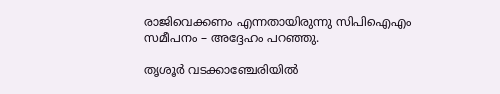രാജിവെക്കണം എന്നതായിരുന്നു സിപിഐഎം സമീപനം – അദ്ദേഹം പറഞ്ഞു.

തൃശൂര്‍ വടക്കാഞ്ചേരിയില്‍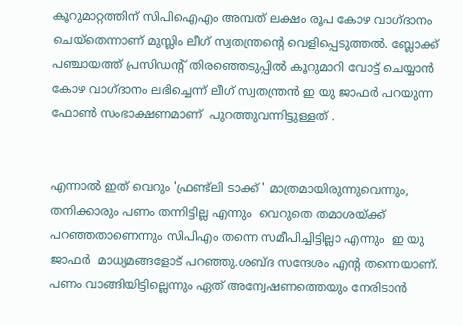കൂറുമാറ്റത്തിന് സിപിഐഎം അമ്പത് ലക്ഷം രൂപ കോഴ വാഗ്ദാനം ചെയ്‌തെന്നാണ് മുസ്ലിം ലീഗ് സ്വതന്ത്രന്റെ വെളിപ്പെടുത്തല്‍. ബ്ലോക്ക് പഞ്ചായത്ത് പ്രസിഡന്റ് തിരഞ്ഞെടുപ്പില്‍ കൂറുമാറി വോട്ട് ചെയ്യാന്‍ കോഴ വാഗ്ദാനം ലഭിച്ചെന്ന് ലീഗ് സ്വതന്ത്രന്‍ ഇ യു ജാഫര്‍ പറയുന്ന ഫോണ്‍ സംഭാക്ഷണമാണ്  പുറത്തുവന്നിട്ടുള്ളത് .


എന്നാൽ ഇത് വെറും 'ഫ്രണ്ട്ലി ടാക്ക് ' മാത്രമായിരുന്നുവെന്നും, തനിക്കാരും പണം തന്നിട്ടില്ല എന്നും  വെറുതെ തമാശയ്ക്ക് പറഞ്ഞതാണെന്നും സിപിഎം തന്നെ സമീപിച്ചിട്ടില്ലാ എന്നും  ഇ യു ജാഫര്‍  മാധ്യമങ്ങളോട് പറഞ്ഞു.ശബ്‌ദ സന്ദേശം എന്റ തന്നെയാണ്. പണം വാങ്ങിയിട്ടില്ലെന്നും ഏത് അന്വേഷണത്തെയും നേരിടാൻ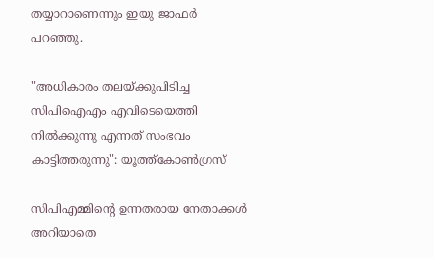തയ്യാറാണെന്നും ഇയു ജാഫർ പറഞ്ഞു.

"അധികാരം തലയ്ക്കുപിടിച്ച സിപിഐഎം എവിടെയെത്തി നിൽക്കുന്നു എന്നത് സംഭവം കാട്ടിത്തരുന്നു": യൂത്ത്‌കോൺഗ്രസ്

സിപിഎമ്മിന്റെ ഉന്നതരായ നേതാക്കൾ അറിയാതെ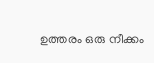ഉത്തരം ഒരു നീക്കം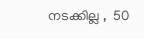നടക്കില്ല ,  50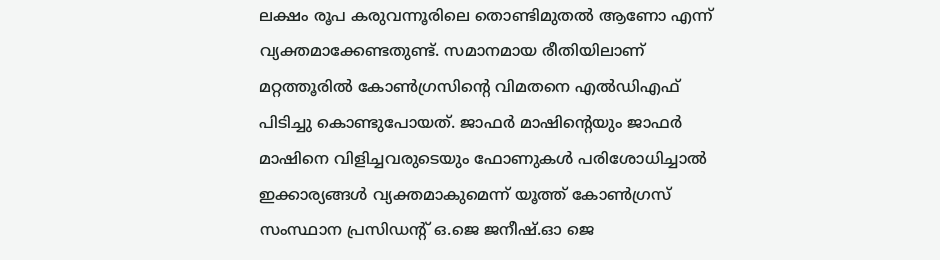ലക്ഷം രൂപ കരുവന്നൂരിലെ തൊണ്ടിമുതൽ ആണോ എന്ന് വ്യക്തമാക്കേണ്ടതുണ്ട്. സമാനമായ രീതിയിലാണ് മറ്റത്തൂരിൽ കോൺഗ്രസിന്റെ വിമതനെ എൽഡിഎഫ് പിടിച്ചു കൊണ്ടുപോയത്. ജാഫർ മാഷിന്റെയും ജാഫർ മാഷിനെ വിളിച്ചവരുടെയും ഫോണുകൾ പരിശോധിച്ചാൽ ഇക്കാര്യങ്ങൾ വ്യക്തമാകുമെന്ന്‌ യൂത്ത് കോൺഗ്രസ് സംസ്ഥാന പ്രസിഡൻ്റ് ഒ.ജെ ജനീഷ്.ഓ ജെ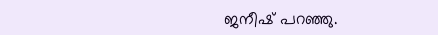ജനീഷ് പറഞ്ഞു.